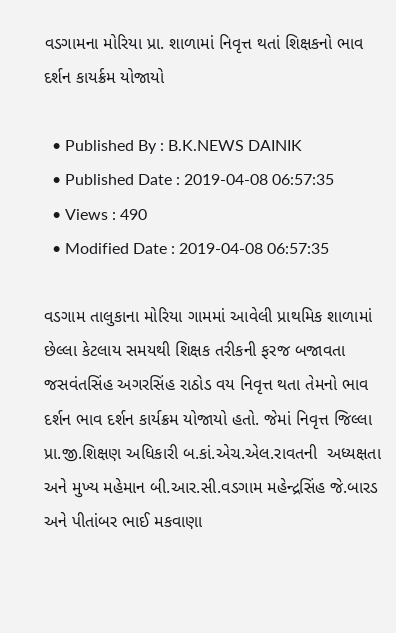વડગામના મોરિયા પ્રા. શાળામાં નિવૃત્ત થતાં શિક્ષકનો ભાવ દર્શન કાયર્ક્રમ યોજાયો

  • Published By : B.K.NEWS DAINIK
  • Published Date : 2019-04-08 06:57:35
  • Views : 490
  • Modified Date : 2019-04-08 06:57:35

વડગામ તાલુકાના મોરિયા ગામમાં આવેલી પ્રાથમિક શાળામાં છેલ્લા કેટલાય સમયથી શિક્ષક તરીકની ફરજ બજાવતા જસવંતસિંહ અગરસિંહ રાઠોડ વય નિવૃત્ત થતા તેમનો ભાવ દર્શન ભાવ દર્શન કાર્યક્રમ યોજાયો હતો. જેમાં નિવૃત્ત જિલ્લા પ્રા.જી.શિક્ષણ અધિકારી બ.કાં.એચ.એલ.રાવતની  અધ્યક્ષતા અને મુખ્ય મહેમાન બી.આર.સી.વડગામ મહેન્દ્રસિંહ જે.બારડ અને પીતાંબર ભાઈ મકવાણા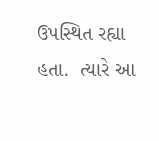ઉપસ્થિત રહ્યા હતા.  ત્યારે આ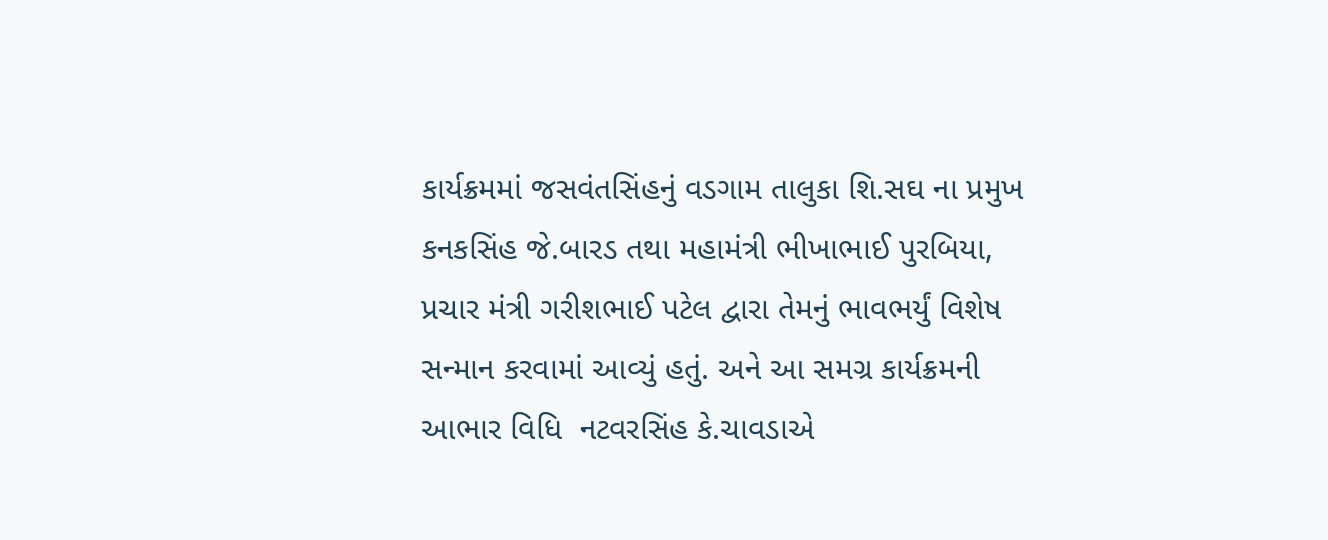કાર્યક્રમમાં જસવંતસિંહનું વડગામ તાલુકા શિ.સઘ ના પ્રમુખ કનકસિંહ જે.બારડ તથા મહામંત્રી ભીખાભાઈ પુરબિયા, પ્રચાર મંત્રી ગરીશભાઈ પટેલ દ્વારા તેમનું ભાવભર્યું વિશેષ સન્માન કરવામાં આવ્યું હતું. અને આ સમગ્ર કાર્યક્રમની આભાર વિધિ  નટવરસિંહ કે.ચાવડાએ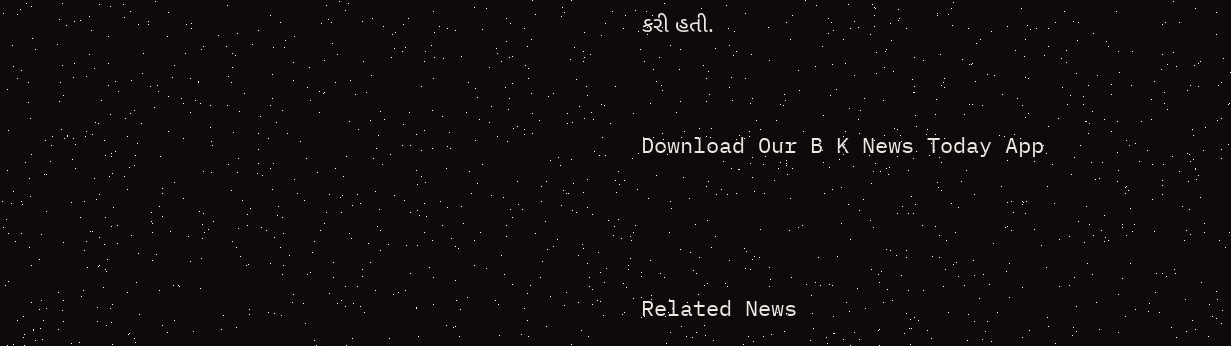કરી હતી.


Download Our B K News Today App



Related News